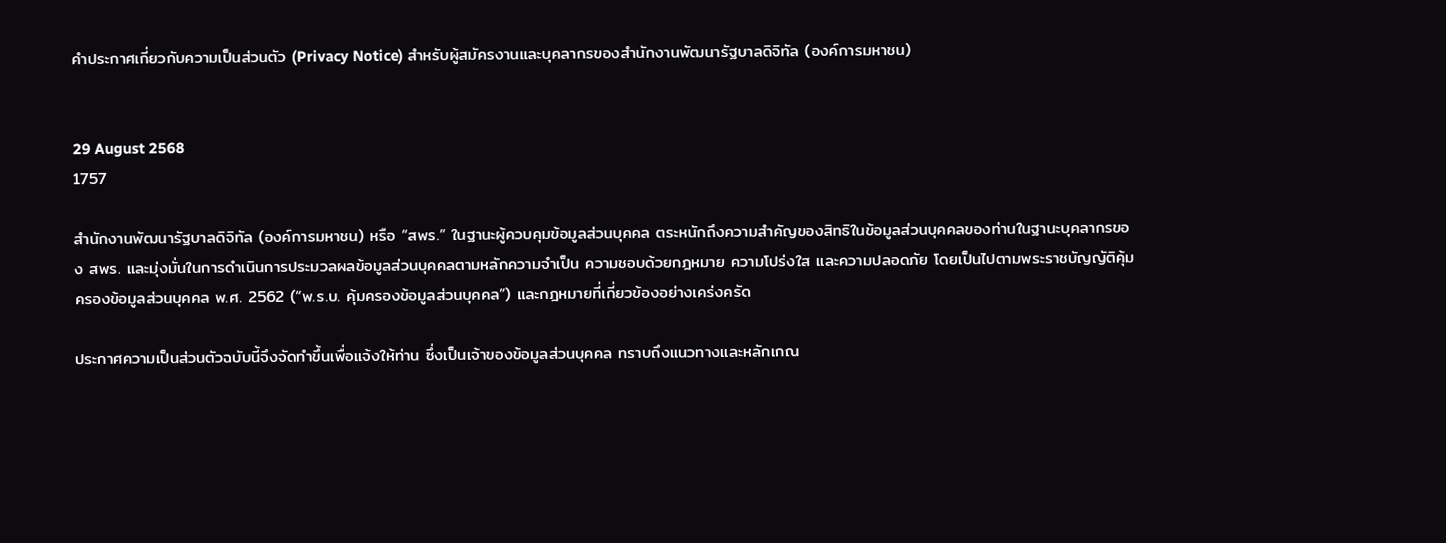คำประกาศเกี่ยวกับความเป็นส่วนตัว (Privacy Notice) สำหรับผู้สมัครงานและบุคลากรของสำนักงานพัฒนารัฐบาลดิจิทัล (องค์การมหาชน)


29 August 2568
1757

สำนักงานพัฒนารัฐบาลดิจิทัล (องค์การมหาชน) หรือ “สพร.” ในฐานะผู้ควบคุมข้อมูลส่วนบุคคล ตระหนักถึงความสำคัญของสิทธิในข้อมูลส่วนบุคคลของท่านในฐานะบุคลากรของ สพร. และมุ่งมั่นในการดำเนินการประมวลผลข้อมูลส่วนบุคคลตามหลักความจำเป็น ความชอบด้วยกฎหมาย ความโปร่งใส และความปลอดภัย โดยเป็นไปตามพระราชบัญญัติคุ้มครองข้อมูลส่วนบุคคล พ.ศ. 2562 (“พ.ร.บ. คุ้มครองข้อมูลส่วนบุคคล”) และกฎหมายที่เกี่ยวข้องอย่างเคร่งครัด

ประกาศความเป็นส่วนตัวฉบับนี้จึงจัดทำขึ้นเพื่อแจ้งให้ท่าน ซึ่งเป็นเจ้าของข้อมูลส่วนบุคคล ทราบถึงแนวทางและหลักเกณ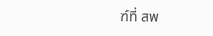ฑ์ที่ สพ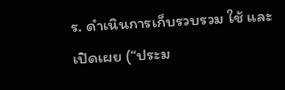ร. ดำเนินการเก็บรวบรวม ใช้ และเปิดเผย (“ประม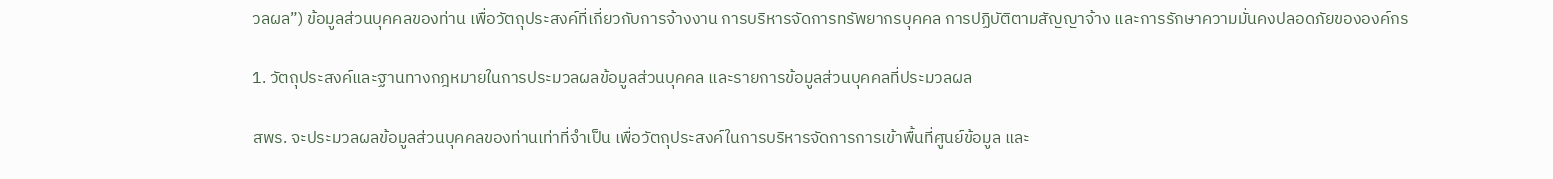วลผล”) ข้อมูลส่วนบุคคลของท่าน เพื่อวัตถุประสงค์ที่เกี่ยวกับการจ้างงาน การบริหารจัดการทรัพยากรบุคคล การปฏิบัติตามสัญญาจ้าง และการรักษาความมั่นคงปลอดภัยขององค์กร

1. วัตถุประสงค์และฐานทางกฎหมายในการประมวลผลข้อมูลส่วนบุคคล และรายการข้อมูลส่วนบุคคลที่ประมวลผล

สพร. จะประมวลผลข้อมูลส่วนบุคคลของท่านเท่าที่จำเป็น เพื่อวัตถุประสงค์ในการบริหารจัดการการเข้าพื้นที่ศูนย์ข้อมูล และ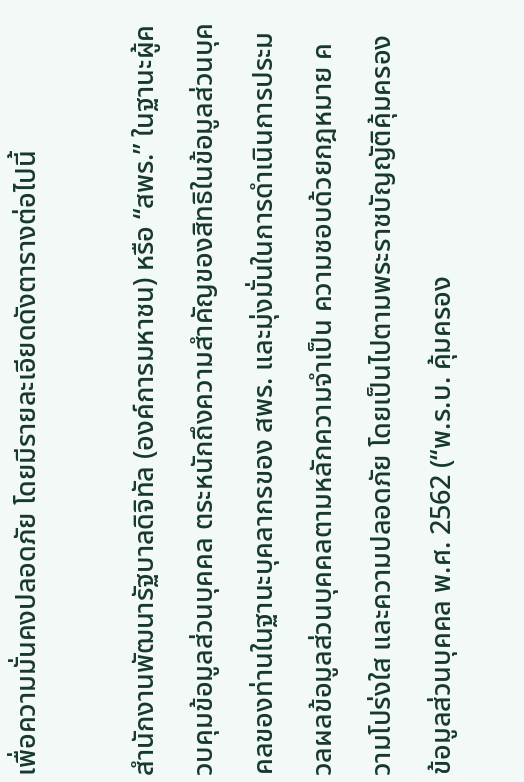เพื่อความมั่นคงปลอดภัย โดยมีรายละเอียดดังตารางต่อไปนี้

สำนักงานพัฒนารัฐบาลดิจิทัล (องค์การมหาชน) หรือ “สพร.” ในฐานะผู้ควบคุมข้อมูลส่วนบุคคล ตระหนักถึงความสำคัญของสิทธิในข้อมูลส่วนบุคคลของท่านในฐานะบุคลากรของ สพร. และมุ่งมั่นในการดำเนินการประมวลผลข้อมูลส่วนบุคคลตามหลักความจำเป็น ความชอบด้วยกฎหมาย ความโปร่งใส และความปลอดภัย โดยเป็นไปตามพระราชบัญญัติคุ้มครองข้อมูลส่วนบุคคล พ.ศ. 2562 (“พ.ร.บ. คุ้มครอง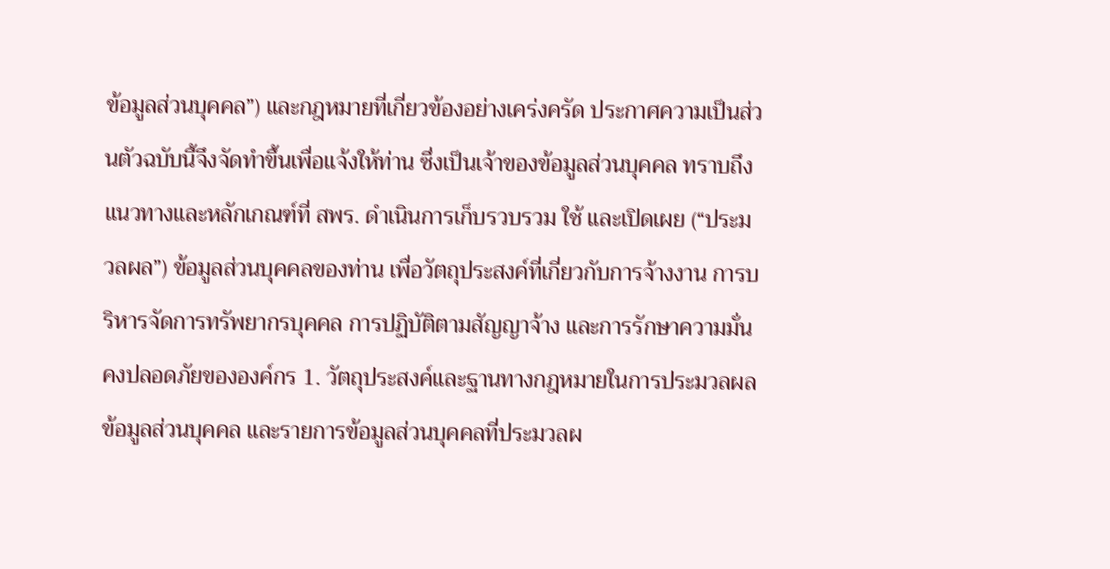ข้อมูลส่วนบุคคล”) และกฎหมายที่เกี่ยวข้องอย่างเคร่งครัด ประกาศความเป็นส่วนตัวฉบับนี้จึงจัดทำขึ้นเพื่อแจ้งให้ท่าน ซึ่งเป็นเจ้าของข้อมูลส่วนบุคคล ทราบถึงแนวทางและหลักเกณฑ์ที่ สพร. ดำเนินการเก็บรวบรวม ใช้ และเปิดเผย (“ประมวลผล”) ข้อมูลส่วนบุคคลของท่าน เพื่อวัตถุประสงค์ที่เกี่ยวกับการจ้างงาน การบริหารจัดการทรัพยากรบุคคล การปฏิบัติตามสัญญาจ้าง และการรักษาความมั่นคงปลอดภัยขององค์กร 1. วัตถุประสงค์และฐานทางกฎหมายในการประมวลผลข้อมูลส่วนบุคคล และรายการข้อมูลส่วนบุคคลที่ประมวลผ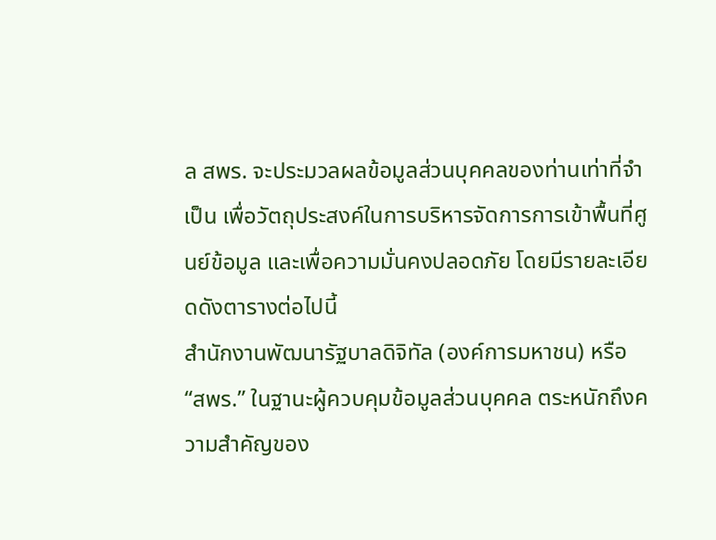ล สพร. จะประมวลผลข้อมูลส่วนบุคคลของท่านเท่าที่จำเป็น เพื่อวัตถุประสงค์ในการบริหารจัดการการเข้าพื้นที่ศูนย์ข้อมูล และเพื่อความมั่นคงปลอดภัย โดยมีรายละเอียดดังตารางต่อไปนี้
สำนักงานพัฒนารัฐบาลดิจิทัล (องค์การมหาชน) หรือ “สพร.” ในฐานะผู้ควบคุมข้อมูลส่วนบุคคล ตระหนักถึงความสำคัญของ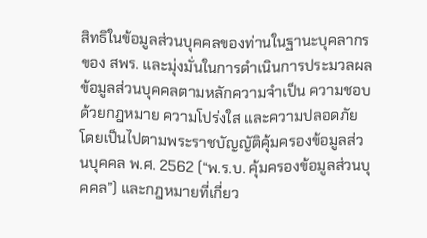สิทธิในข้อมูลส่วนบุคคลของท่านในฐานะบุคลากรของ สพร. และมุ่งมั่นในการดำเนินการประมวลผลข้อมูลส่วนบุคคลตามหลักความจำเป็น ความชอบด้วยกฎหมาย ความโปร่งใส และความปลอดภัย โดยเป็นไปตามพระราชบัญญัติคุ้มครองข้อมูลส่วนบุคคล พ.ศ. 2562 (“พ.ร.บ. คุ้มครองข้อมูลส่วนบุคคล”) และกฎหมายที่เกี่ยว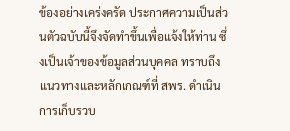ข้องอย่างเคร่งครัด ประกาศความเป็นส่วนตัวฉบับนี้จึงจัดทำขึ้นเพื่อแจ้งให้ท่าน ซึ่งเป็นเจ้าของข้อมูลส่วนบุคคล ทราบถึงแนวทางและหลักเกณฑ์ที่ สพร. ดำเนินการเก็บรวบ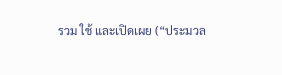รวม ใช้ และเปิดเผย (“ประมวล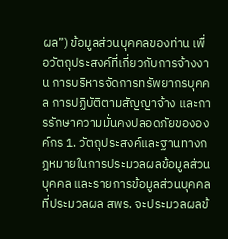ผล”) ข้อมูลส่วนบุคคลของท่าน เพื่อวัตถุประสงค์ที่เกี่ยวกับการจ้างงาน การบริหารจัดการทรัพยากรบุคคล การปฏิบัติตามสัญญาจ้าง และการรักษาความมั่นคงปลอดภัยขององค์กร 1. วัตถุประสงค์และฐานทางกฎหมายในการประมวลผลข้อมูลส่วนบุคคล และรายการข้อมูลส่วนบุคคลที่ประมวลผล สพร. จะประมวลผลข้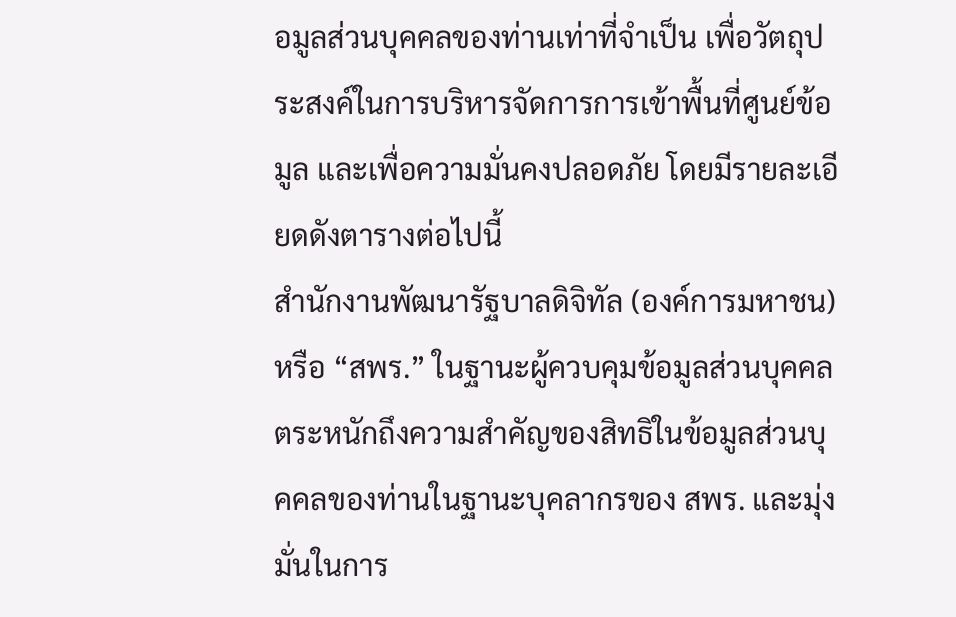อมูลส่วนบุคคลของท่านเท่าที่จำเป็น เพื่อวัตถุประสงค์ในการบริหารจัดการการเข้าพื้นที่ศูนย์ข้อมูล และเพื่อความมั่นคงปลอดภัย โดยมีรายละเอียดดังตารางต่อไปนี้
สำนักงานพัฒนารัฐบาลดิจิทัล (องค์การมหาชน) หรือ “สพร.” ในฐานะผู้ควบคุมข้อมูลส่วนบุคคล ตระหนักถึงความสำคัญของสิทธิในข้อมูลส่วนบุคคลของท่านในฐานะบุคลากรของ สพร. และมุ่งมั่นในการ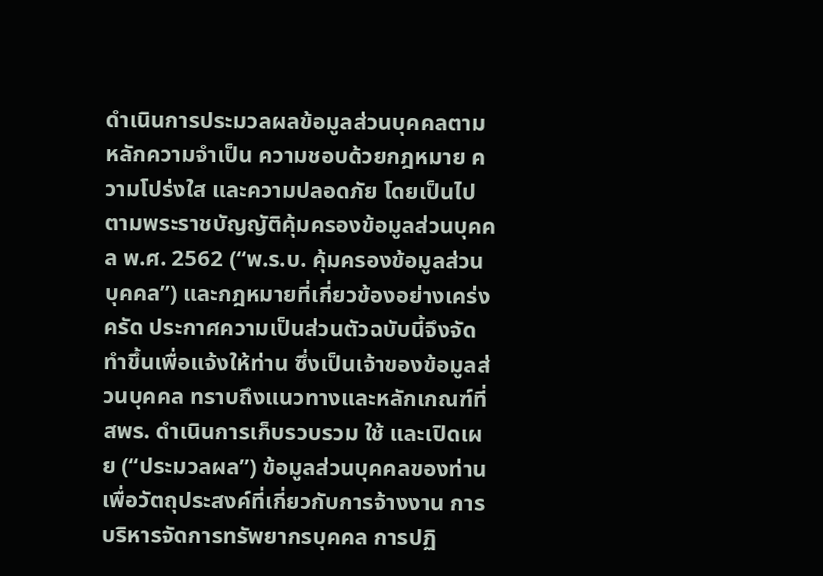ดำเนินการประมวลผลข้อมูลส่วนบุคคลตามหลักความจำเป็น ความชอบด้วยกฎหมาย ความโปร่งใส และความปลอดภัย โดยเป็นไปตามพระราชบัญญัติคุ้มครองข้อมูลส่วนบุคคล พ.ศ. 2562 (“พ.ร.บ. คุ้มครองข้อมูลส่วนบุคคล”) และกฎหมายที่เกี่ยวข้องอย่างเคร่งครัด ประกาศความเป็นส่วนตัวฉบับนี้จึงจัดทำขึ้นเพื่อแจ้งให้ท่าน ซึ่งเป็นเจ้าของข้อมูลส่วนบุคคล ทราบถึงแนวทางและหลักเกณฑ์ที่ สพร. ดำเนินการเก็บรวบรวม ใช้ และเปิดเผย (“ประมวลผล”) ข้อมูลส่วนบุคคลของท่าน เพื่อวัตถุประสงค์ที่เกี่ยวกับการจ้างงาน การบริหารจัดการทรัพยากรบุคคล การปฏิ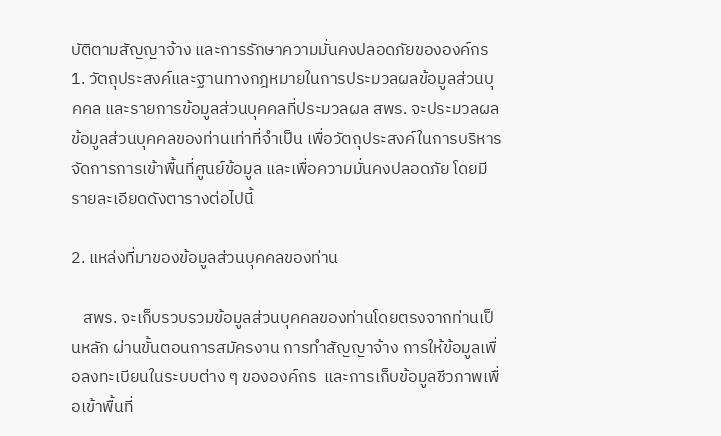บัติตามสัญญาจ้าง และการรักษาความมั่นคงปลอดภัยขององค์กร 1. วัตถุประสงค์และฐานทางกฎหมายในการประมวลผลข้อมูลส่วนบุคคล และรายการข้อมูลส่วนบุคคลที่ประมวลผล สพร. จะประมวลผลข้อมูลส่วนบุคคลของท่านเท่าที่จำเป็น เพื่อวัตถุประสงค์ในการบริหารจัดการการเข้าพื้นที่ศูนย์ข้อมูล และเพื่อความมั่นคงปลอดภัย โดยมีรายละเอียดดังตารางต่อไปนี้

2. แหล่งที่มาของข้อมูลส่วนบุคคลของท่าน

   สพร. จะเก็บรวบรวมข้อมูลส่วนบุคคลของท่านโดยตรงจากท่านเป็นหลัก ผ่านขั้นตอนการสมัครงาน การทำสัญญาจ้าง การให้ข้อมูลเพื่อลงทะเบียนในระบบต่าง ๆ ขององค์กร  และการเก็บข้อมูลชีวภาพเพื่อเข้าพื้นที่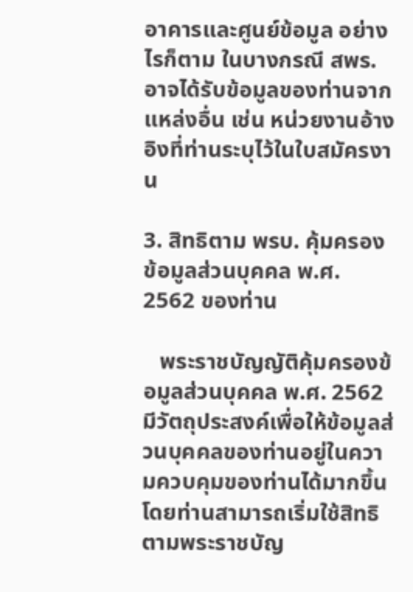อาคารและศูนย์ข้อมูล อย่างไรก็ตาม ในบางกรณี สพร. อาจได้รับข้อมูลของท่านจากแหล่งอื่น เช่น หน่วยงานอ้างอิงที่ท่านระบุไว้ในใบสมัครงาน

3. สิทธิตาม พรบ. คุ้มครองข้อมูลส่วนบุคคล พ.ศ. 2562 ของท่าน

   พระราชบัญญัติคุ้มครองข้อมูลส่วนบุคคล พ.ศ. 2562 มีวัตถุประสงค์เพื่อให้ข้อมูลส่วนบุคคลของท่านอยู่ในความควบคุมของท่านได้มากขึ้น โดยท่านสามารถเริ่มใช้สิทธิตามพระราชบัญ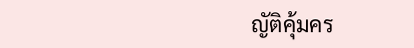ญัติคุ้มคร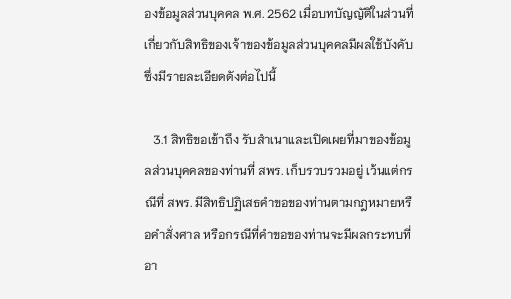องข้อมูลส่วนบุคคล พ.ศ. 2562 เมื่อบทบัญญัติในส่วนที่เกี่ยวกับสิทธิของเจ้าของข้อมูลส่วนบุคคลมีผลใช้บังคับ ซึ่งมีรายละเอียดดังต่อไปนี้

   3.1 สิทธิขอเข้าถึง รับสำเนาและเปิดเผยที่มาของข้อมูลส่วนบุคคลของท่านที่ สพร. เก็บรวบรวมอยู่ เว้นแต่กรณีที่ สพร. มีสิทธิปฏิเสธคำขอของท่านตามกฎหมายหรือคำสั่งศาล หรือกรณีที่คำขอของท่านจะมีผลกระทบที่อา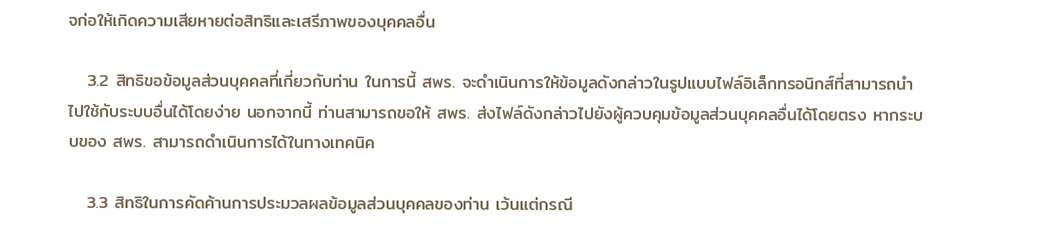จก่อให้เกิดความเสียหายต่อสิทธิและเสรีภาพของบุคคลอื่น

   3.2 สิทธิขอข้อมูลส่วนบุคคลที่เกี่ยวกับท่าน ในการนี้ สพร. จะดำเนินการให้ข้อมูลดังกล่าวในรูปแบบไฟล์อิเล็กทรอนิกส์ที่สามารถนำไปใช้กับระบบอื่นได้โดยง่าย นอกจากนี้ ท่านสามารถขอให้ สพร. ส่งไฟล์ดังกล่าวไปยังผู้ควบคุมข้อมูลส่วนบุคคลอื่นได้โดยตรง หากระบบของ สพร. สามารถดำเนินการได้ในทางเทคนิค

   3.3 สิทธิในการคัดค้านการประมวลผลข้อมูลส่วนบุคคลของท่าน เว้นแต่กรณี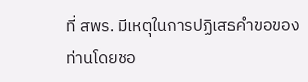ที่ สพร. มีเหตุในการปฏิเสธคำขอของท่านโดยชอ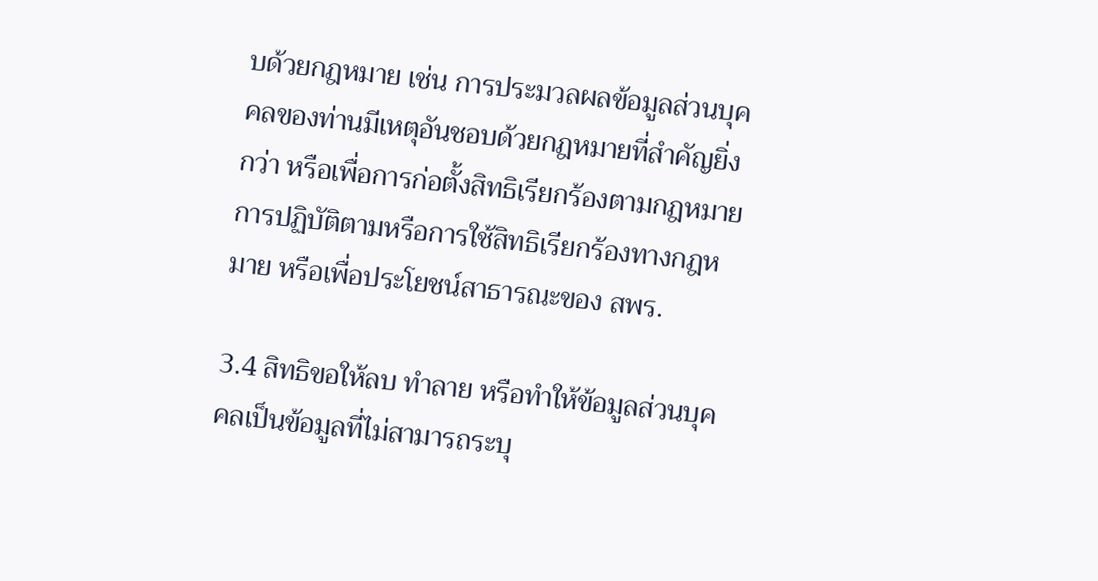บด้วยกฎหมาย เช่น การประมวลผลข้อมูลส่วนบุคคลของท่านมีเหตุอันชอบด้วยกฎหมายที่สำคัญยิ่งกว่า หรือเพื่อการก่อตั้งสิทธิเรียกร้องตามกฎหมาย การปฏิบัติตามหรือการใช้สิทธิเรียกร้องทางกฎหมาย หรือเพื่อประโยชน์สาธารณะของ สพร.

3.4 สิทธิขอให้ลบ ทำลาย หรือทำให้ข้อมูลส่วนบุคคลเป็นข้อมูลที่ไม่สามารถระบุ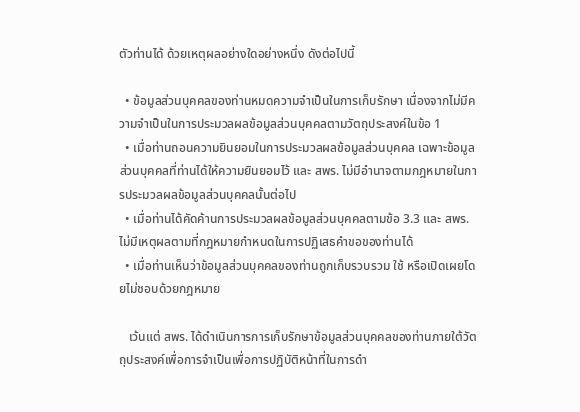ตัวท่านได้ ด้วยเหตุผลอย่างใดอย่างหนึ่ง ดังต่อไปนี้

  • ข้อมูลส่วนบุคคลของท่านหมดความจำเป็นในการเก็บรักษา เนื่องจากไม่มีความจำเป็นในการประมวลผลข้อมูลส่วนบุคคลตามวัตถุประสงค์ในข้อ 1
  • เมื่อท่านถอนความยินยอมในการประมวลผลข้อมูลส่วนบุคคล เฉพาะข้อมูลส่วนบุคคลที่ท่านได้ให้ความยินยอมไว้ และ สพร. ไม่มีอำนาจตามกฎหมายในการประมวลผลข้อมูลส่วนบุคคลนั้นต่อไป
  • เมื่อท่านได้คัดค้านการประมวลผลข้อมูลส่วนบุคคลตามข้อ 3.3 และ สพร. ไม่มีเหตุผลตามที่กฎหมายกำหนดในการปฏิเสธคำขอของท่านได้
  • เมื่อท่านเห็นว่าข้อมูลส่วนบุคคลของท่านถูกเก็บรวบรวม ใช้ หรือเปิดเผยโดยไม่ชอบด้วยกฎหมาย

   เว้นแต่ สพร. ได้ดำเนินการการเก็บรักษาข้อมูลส่วนบุคคลของท่านภายใต้วัตถุประสงค์เพื่อการจำเป็นเพื่อการปฏิบัติหน้าที่ในการดำ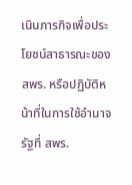เนินภารกิจเพื่อประโยชน์สาธารณะของ สพร. หรือปฏิบัติหน้าที่ในการใช้อำนาจรัฐที่ สพร.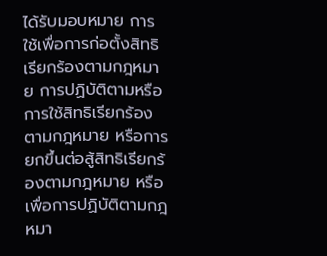ได้รับมอบหมาย การใช้เพื่อการก่อตั้งสิทธิเรียกร้องตามกฎหมาย การปฏิบัติตามหรือการใช้สิทธิเรียกร้องตามกฎหมาย หรือการยกขึ้นต่อสู้สิทธิเรียกร้องตามกฎหมาย หรือเพื่อการปฏิบัติตามกฎหมา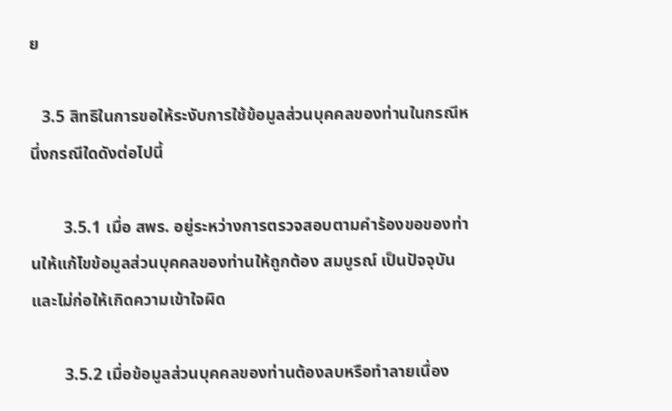ย

   3.5 สิทธิในการขอให้ระงับการใช้ข้อมูลส่วนบุคคลของท่านในกรณีหนึ่งกรณีใดดังต่อไปนี้

        3.5.1 เมื่อ สพร. อยู่ระหว่างการตรวจสอบตามคำร้องขอของท่านให้แก้ไขข้อมูลส่วนบุคคลของท่านให้ถูกต้อง สมบูรณ์ เป็นปัจจุบัน และไม่ก่อให้เกิดความเข้าใจผิด

        3.5.2 เมื่อข้อมูลส่วนบุคคลของท่านต้องลบหรือทำลายเนื่อง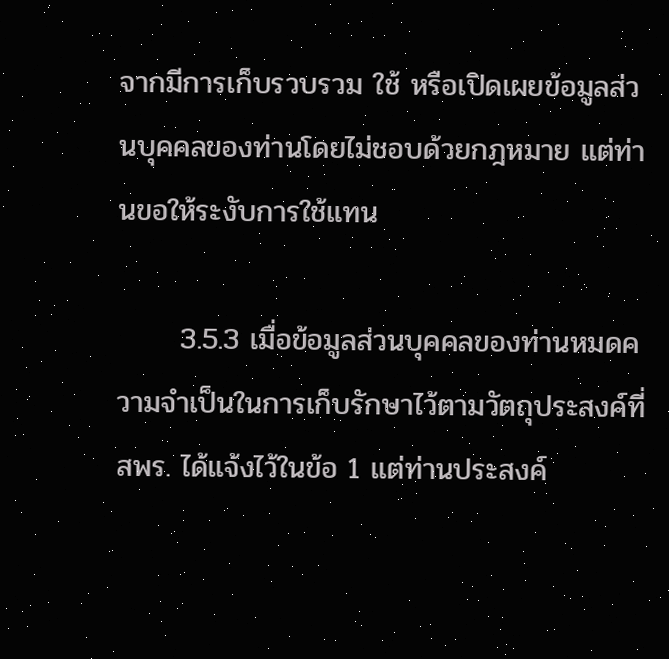จากมีการเก็บรวบรวม ใช้ หรือเปิดเผยข้อมูลส่วนบุคคลของท่านโดยไม่ชอบด้วยกฎหมาย แต่ท่านขอให้ระงับการใช้แทน

      3.5.3 เมื่อข้อมูลส่วนบุคคลของท่านหมดความจำเป็นในการเก็บรักษาไว้ตามวัตถุประสงค์ที่ สพร. ได้แจ้งไว้ในข้อ 1 แต่ท่านประสงค์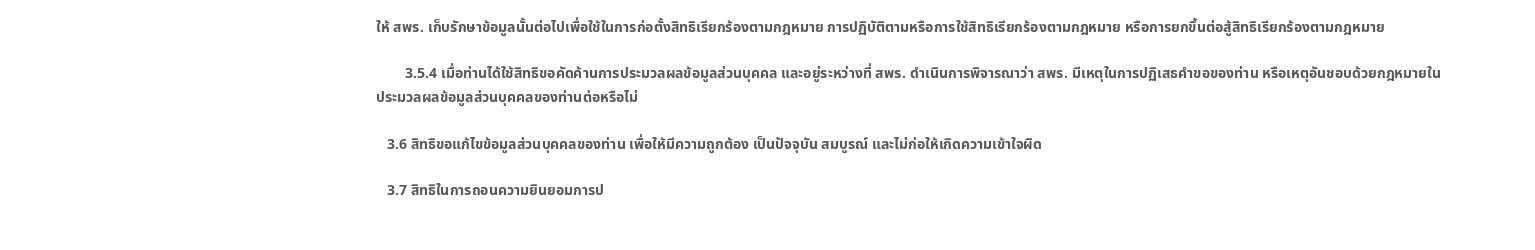ให้ สพร. เก็บรักษาข้อมูลนั้นต่อไปเพื่อใช้ในการก่อตั้งสิทธิเรียกร้องตามกฎหมาย การปฏิบัติตามหรือการใช้สิทธิเรียกร้องตามกฎหมาย หรือการยกขึ้นต่อสู้สิทธิเรียกร้องตามกฎหมาย

        3.5.4 เมื่อท่านได้ใช้สิทธิขอคัดค้านการประมวลผลข้อมูลส่วนบุคคล และอยู่ระหว่างที่ สพร. ดำเนินการพิจารณาว่า สพร. มีเหตุในการปฏิเสธคำขอของท่าน หรือเหตุอันชอบด้วยกฎหมายในประมวลผลข้อมูลส่วนบุคคลของท่านต่อหรือไม่

   3.6 สิทธิขอแก้ไขข้อมูลส่วนบุคคลของท่าน เพื่อให้มีความถูกต้อง เป็นปัจจุบัน สมบูรณ์ และไม่ก่อให้เกิดความเข้าใจผิด

   3.7 สิทธิในการถอนความยินยอมการป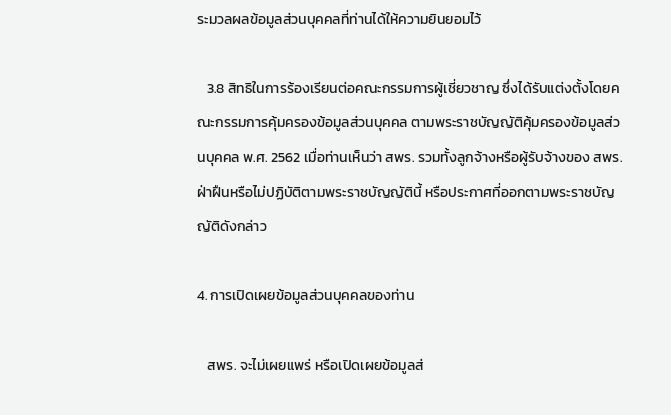ระมวลผลข้อมูลส่วนบุคคลที่ท่านได้ให้ความยินยอมไว้

   3.8 สิทธิในการร้องเรียนต่อคณะกรรมการผู้เชี่ยวชาญ ซึ่งได้รับแต่งตั้งโดยคณะกรรมการคุ้มครองข้อมูลส่วนบุคคล ตามพระราชบัญญัติคุ้มครองข้อมูลส่วนบุคคล พ.ศ. 2562 เมื่อท่านเห็นว่า สพร. รวมทั้งลูกจ้างหรือผู้รับจ้างของ สพร. ฝ่าฝืนหรือไม่ปฏิบัติตามพระราชบัญญัตินี้ หรือประกาศที่ออกตามพระราชบัญญัติดังกล่าว

4. การเปิดเผยข้อมูลส่วนบุคคลของท่าน

   สพร. จะไม่เผยแพร่ หรือเปิดเผยข้อมูลส่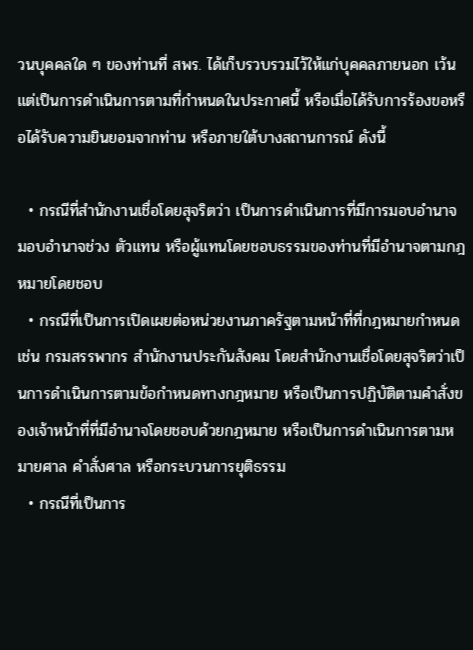วนบุคคลใด ๆ ของท่านที่ สพร. ได้เก็บรวบรวมไว้ให้แก่บุคคลภายนอก เว้นแต่เป็นการดำเนินการตามที่กำหนดในประกาศนี้ หรือเมื่อได้รับการร้องขอหรือได้รับความยินยอมจากท่าน หรือภายใต้บางสถานการณ์ ดังนี้

  • กรณีที่สำนักงานเชื่อโดยสุจริตว่า เป็นการดำเนินการที่มีการมอบอำนาจ มอบอำนาจช่วง ตัวแทน หรือผู้แทนโดยชอบธรรมของท่านที่มีอำนาจตามกฎหมายโดยชอบ
  • กรณีที่เป็นการเปิดเผยต่อหน่วยงานภาครัฐตามหน้าที่ที่กฎหมายกำหนด เช่น กรมสรรพากร สำนักงานประกันสังคม โดยสำนักงานเชื่อโดยสุจริตว่าเป็นการดำเนินการตามข้อกำหนดทางกฎหมาย หรือเป็นการปฏิบัติตามคำสั่งของเจ้าหน้าที่ที่มีอำนาจโดยชอบด้วยกฎหมาย หรือเป็นการดำเนินการตามหมายศาล คำสั่งศาล หรือกระบวนการยุติธรรม
  • กรณีที่เป็นการ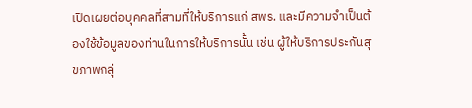เปิดเผยต่อบุคคลที่สามที่ให้บริการแก่ สพร. และมีความจำเป็นต้องใช้ข้อมูลของท่านในการให้บริการนั้น เช่น ผู้ให้บริการประกันสุขภาพกลุ่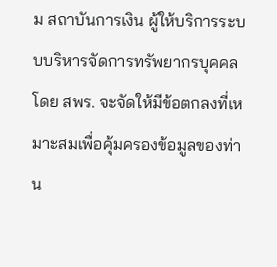ม สถาบันการเงิน ผู้ให้บริการระบบบริหารจัดการทรัพยากรบุคคล โดย สพร. จะจัดให้มีข้อตกลงที่เหมาะสมเพื่อคุ้มครองข้อมูลของท่าน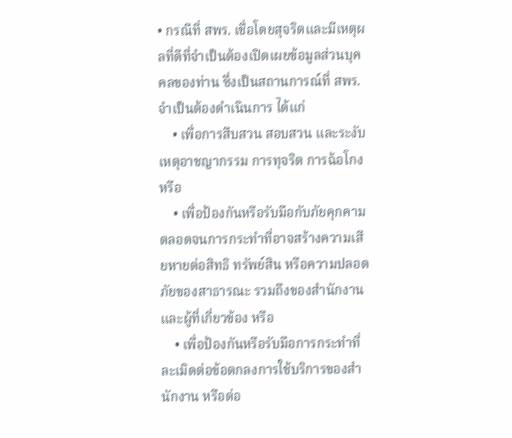• กรณีที่ สพร. เชื่อโดยสุจริตและมีเหตุผลที่ดีที่จำเป็นต้องเปิดเผยข้อมูลส่วนบุคคลของท่าน ซึ่งเป็นสถานการณ์ที่ สพร. จำเป็นต้องดำเนินการ ได้แก่
    • เพื่อการสืบสวน สอบสวน และระงับเหตุอาชญากรรม การทุจริต การฉ้อโกง หรือ
    • เพื่อป้องกันหรือรับมือกับภัยคุกคามตลอดจนการกระทำที่อาจสร้างความเสียหายต่อสิทธิ ทรัพย์สิน หรือความปลอดภัยของสาธารณะ รวมถึงของสำนักงานและผู้ที่เกี่ยวข้อง หรือ
    • เพื่อป้องกันหรือรับมือการกระทำที่ละเมิดต่อข้อตกลงการใช้บริการของสำนักงาน หรือต่อ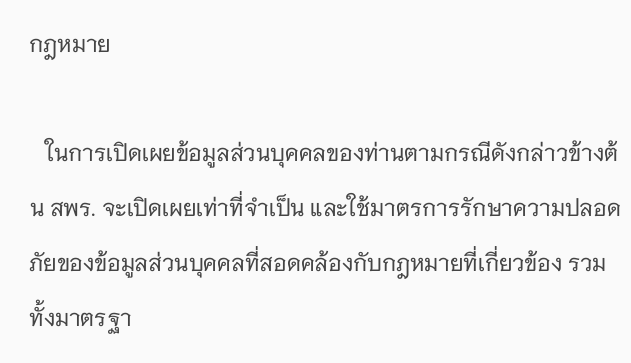กฎหมาย

   ในการเปิดเผยข้อมูลส่วนบุคคลของท่านตามกรณีดังกล่าวข้างต้น สพร. จะเปิดเผยเท่าที่จำเป็น และใช้มาตรการรักษาความปลอดภัยของข้อมูลส่วนบุคคลที่สอดคล้องกับกฎหมายที่เกี่ยวข้อง รวมทั้งมาตรฐา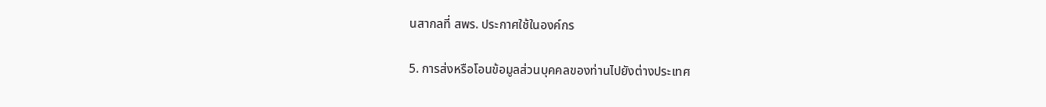นสากลที่ สพร. ประกาศใช้ในองค์กร

5. การส่งหรือโอนข้อมูลส่วนบุคคลของท่านไปยังต่างประเทศ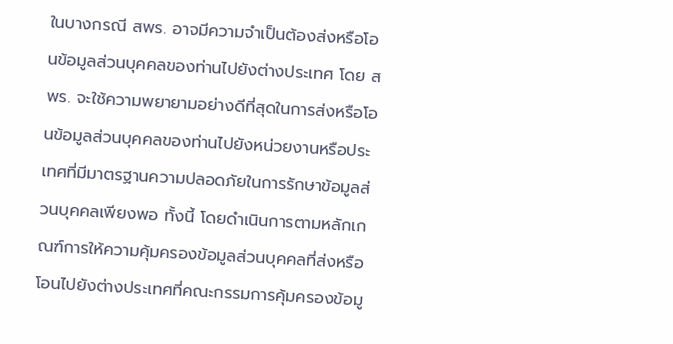ในบางกรณี สพร. อาจมีความจำเป็นต้องส่งหรือโอนข้อมูลส่วนบุคคลของท่านไปยังต่างประเทศ โดย สพร. จะใช้ความพยายามอย่างดีที่สุดในการส่งหรือโอนข้อมูลส่วนบุคคลของท่านไปยังหน่วยงานหรือประเทศที่มีมาตรฐานความปลอดภัยในการรักษาข้อมูลส่วนบุคคลเพียงพอ ทั้งนี้ โดยดำเนินการตามหลักเกณฑ์การให้ความคุ้มครองข้อมูลส่วนบุคคลที่ส่งหรือโอนไปยังต่างประเทศที่คณะกรรมการคุ้มครองข้อมู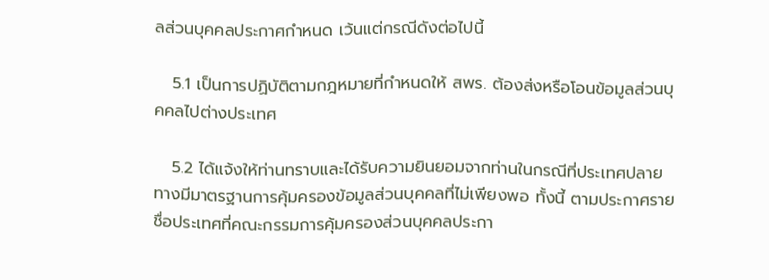ลส่วนบุคคลประกาศกำหนด เว้นแต่กรณีดังต่อไปนี้

   5.1 เป็นการปฏิบัติตามกฎหมายที่กำหนดให้ สพร. ต้องส่งหรือโอนข้อมูลส่วนบุคคลไปต่างประเทศ

   5.2 ได้แจ้งให้ท่านทราบและได้รับความยินยอมจากท่านในกรณีที่ประเทศปลายทางมีมาตรฐานการคุ้มครองข้อมูลส่วนบุคคลที่ไม่เพียงพอ ทั้งนี้ ตามประกาศรายชื่อประเทศที่คณะกรรมการคุ้มครองส่วนบุคคลประกา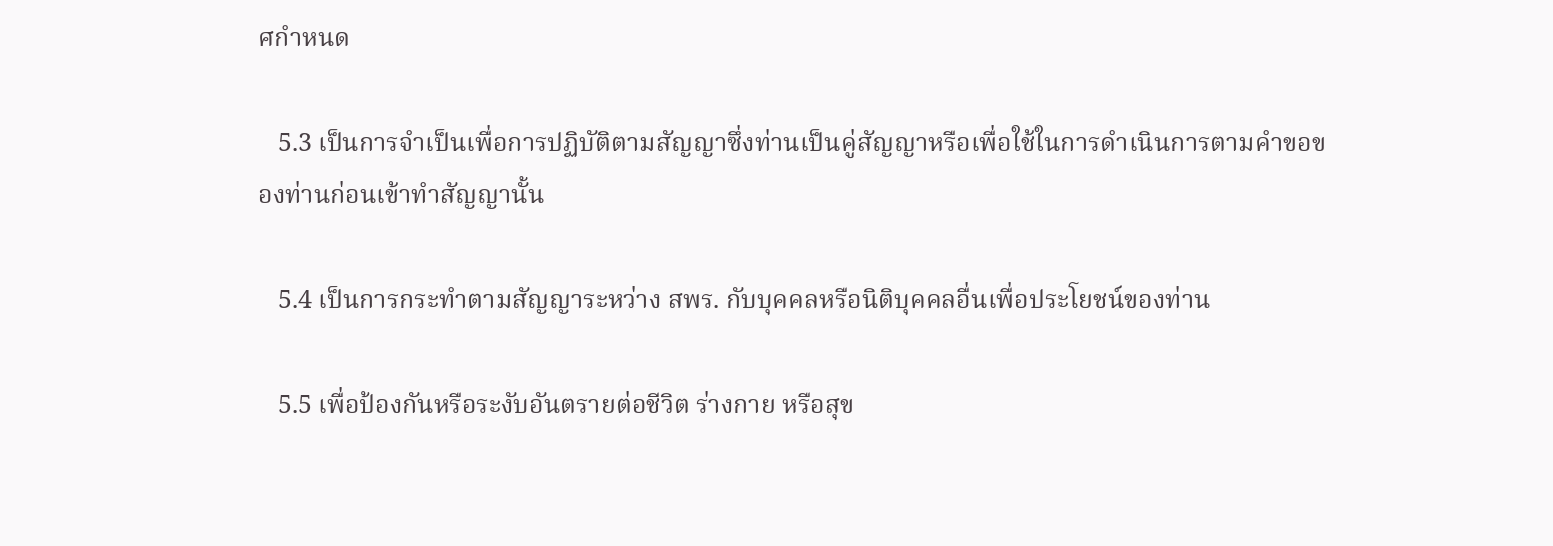ศกำหนด

   5.3 เป็นการจำเป็นเพื่อการปฏิบัติตามสัญญาซึ่งท่านเป็นคู่สัญญาหรือเพื่อใช้ในการดำเนินการตามคำขอของท่านก่อนเข้าทำสัญญานั้น

   5.4 เป็นการกระทำตามสัญญาระหว่าง สพร. กับบุคคลหรือนิติบุคคลอื่นเพื่อประโยชน์ของท่าน

   5.5 เพื่อป้องกันหรือระงับอันตรายต่อชีวิต ร่างกาย หรือสุข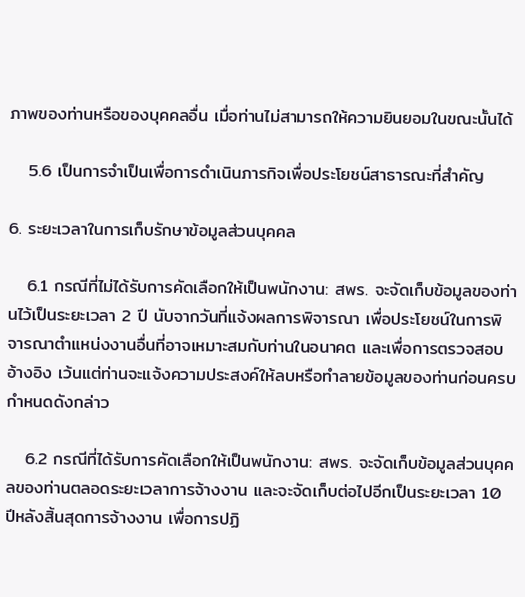ภาพของท่านหรือของบุคคลอื่น เมื่อท่านไม่สามารถให้ความยินยอมในขณะนั้นได้

   5.6 เป็นการจำเป็นเพื่อการดำเนินภารกิจเพื่อประโยชน์สาธารณะที่สำคัญ

6. ระยะเวลาในการเก็บรักษาข้อมูลส่วนบุคคล

   6.1 กรณีที่ไม่ได้รับการคัดเลือกให้เป็นพนักงาน: สพร. จะจัดเก็บข้อมูลของท่านไว้เป็นระยะเวลา 2 ปี นับจากวันที่แจ้งผลการพิจารณา เพื่อประโยชน์ในการพิจารณาตำแหน่งงานอื่นที่อาจเหมาะสมกับท่านในอนาคต และเพื่อการตรวจสอบอ้างอิง เว้นแต่ท่านจะแจ้งความประสงค์ให้ลบหรือทำลายข้อมูลของท่านก่อนครบกำหนดดังกล่าว

   6.2 กรณีที่ได้รับการคัดเลือกให้เป็นพนักงาน: สพร. จะจัดเก็บข้อมูลส่วนบุคคลของท่านตลอดระยะเวลาการจ้างงาน และจะจัดเก็บต่อไปอีกเป็นระยะเวลา 10 ปีหลังสิ้นสุดการจ้างงาน เพื่อการปฏิ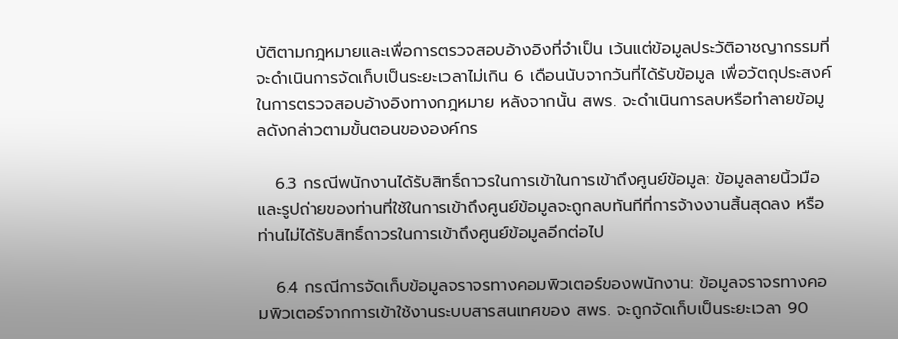บัติตามกฎหมายและเพื่อการตรวจสอบอ้างอิงที่จำเป็น เว้นแต่ข้อมูลประวัติอาชญากรรมที่จะดำเนินการจัดเก็บเป็นระยะเวลาไม่เกิน 6 เดือนนับจากวันที่ได้รับข้อมูล เพื่อวัตถุประสงค์ในการตรวจสอบอ้างอิงทางกฎหมาย หลังจากนั้น สพร. จะดำเนินการลบหรือทำลายข้อมูลดังกล่าวตามขั้นตอนขององค์กร

   6.3 กรณีพนักงานได้รับสิทธิ์ถาวรในการเข้าในการเข้าถึงศูนย์ข้อมูล: ข้อมูลลายนิ้วมือและรูปถ่ายของท่านที่ใช้ในการเข้าถึงศูนย์ข้อมูลจะถูกลบทันทีที่การจ้างงานสิ้นสุดลง หรือท่านไม่ได้รับสิทธิ์ถาวรในการเข้าถึงศูนย์ข้อมูลอีกต่อไป

   6.4 กรณีการจัดเก็บข้อมูลจราจรทางคอมพิวเตอร์ของพนักงาน: ข้อมูลจราจรทางคอมพิวเตอร์จากการเข้าใช้งานระบบสารสนเทศของ สพร. จะถูกจัดเก็บเป็นระยะเวลา 90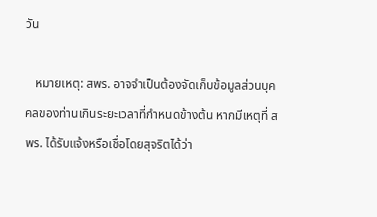วัน

   หมายเหตุ: สพร. อาจจำเป็นต้องจัดเก็บข้อมูลส่วนบุคคลของท่านเกินระยะเวลาที่กำหนดข้างต้น หากมีเหตุที่ สพร. ได้รับแจ้งหรือเชื่อโดยสุจริตได้ว่า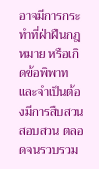อาจมีการกระทำที่ฝ่าฝืนกฎหมาย หรือเกิดข้อพิพาท และจำเป็นต้องมีการสืบสวน สอบสวน ตลอดจนรวบรวม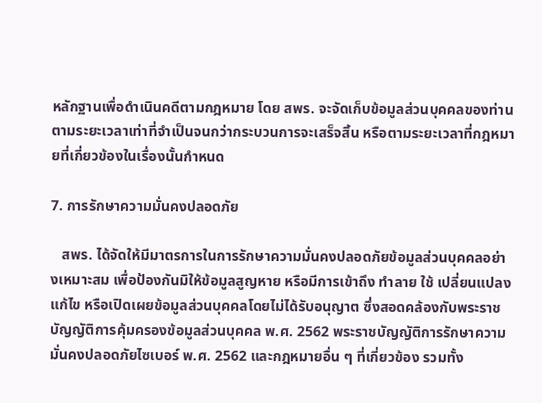หลักฐานเพื่อดำเนินคดีตามกฎหมาย โดย สพร. จะจัดเก็บข้อมูลส่วนบุคคลของท่านตามระยะเวลาเท่าที่จำเป็นจนกว่ากระบวนการจะเสร็จสิ้น หรือตามระยะเวลาที่กฎหมายที่เกี่ยวข้องในเรื่องนั้นกำหนด

7. การรักษาความมั่นคงปลอดภัย

   สพร. ได้จัดให้มีมาตรการในการรักษาความมั่นคงปลอดภัยข้อมูลส่วนบุคคลอย่างเหมาะสม เพื่อป้องกันมิให้ข้อมูลสูญหาย หรือมีการเข้าถึง ทำลาย ใช้ เปลี่ยนแปลง แก้ไข หรือเปิดเผยข้อมูลส่วนบุคคลโดยไม่ได้รับอนุญาต ซึ่งสอดคล้องกับพระราชบัญญัติการคุ้มครองข้อมูลส่วนบุคคล พ.ศ. 2562 พระราชบัญญัติการรักษาความมั่นคงปลอดภัยไซเบอร์ พ.ศ. 2562 และกฎหมายอื่น ๆ ที่เกี่ยวข้อง รวมทั้ง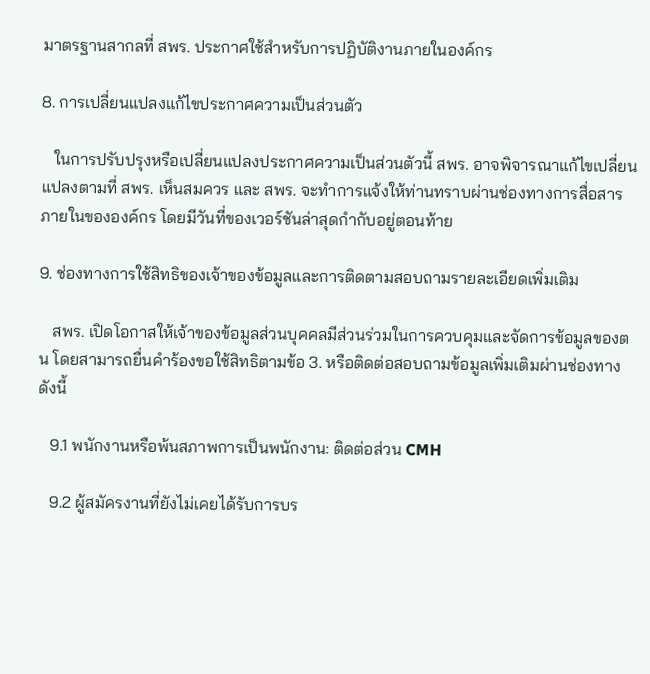มาตรฐานสากลที่ สพร. ประกาศใช้สำหรับการปฏิบัติงานภายในองค์กร

8. การเปลี่ยนแปลงแก้ไขประกาศความเป็นส่วนตัว

   ในการปรับปรุงหรือเปลี่ยนแปลงประกาศความเป็นส่วนตัวนี้ สพร. อาจพิจารณาแก้ไขเปลี่ยนแปลงตามที่ สพร. เห็นสมควร และ สพร. จะทำการแจ้งให้ท่านทราบผ่านช่องทางการสื่อสารภายในขององค์กร โดยมีวันที่ของเวอร์ชันล่าสุดกำกับอยู่ตอนท้าย

9. ช่องทางการใช้สิทธิของเจ้าของข้อมูลและการติดตามสอบถามรายละเอียดเพิ่มเติม

   สพร. เปิดโอกาสให้เจ้าของข้อมูลส่วนบุคคลมีส่วนร่วมในการควบคุมและจัดการข้อมูลของตน โดยสามารถยื่นคำร้องขอใช้สิทธิตามข้อ 3. หรือติดต่อสอบถามข้อมูลเพิ่มเติมผ่านช่องทาง ดังนี้

   9.1 พนักงานหรือพ้นสภาพการเป็นพนักงาน: ติดต่อส่วน CMH

   9.2 ผู้สมัครงานที่ยังไม่เคยได้รับการบร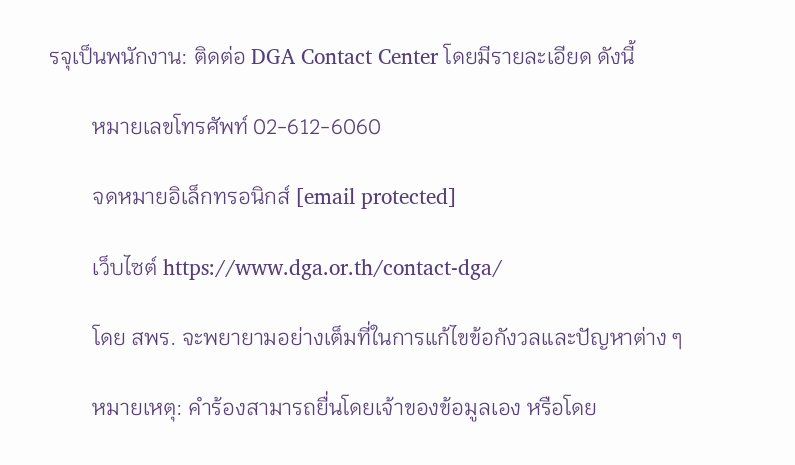รจุเป็นพนักงาน: ติดต่อ DGA Contact Center โดยมีรายละเอียด ดังนี้

        หมายเลขโทรศัพท์ 02-612-6060

        จดหมายอิเล็กทรอนิกส์ [email protected]

        เว็บไซต์ https://www.dga.or.th/contact-dga/

        โดย สพร. จะพยายามอย่างเต็มที่ในการแก้ไขข้อกังวลและปัญหาต่าง ๆ

        หมายเหตุ: คำร้องสามารถยื่นโดยเจ้าของข้อมูลเอง หรือโดย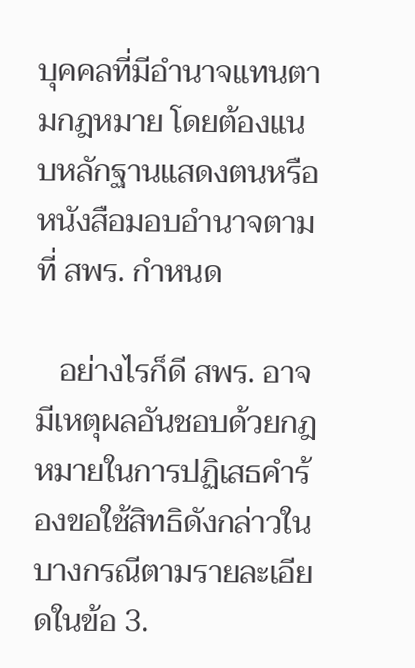บุคคลที่มีอำนาจแทนตามกฎหมาย โดยต้องแนบหลักฐานแสดงตนหรือหนังสือมอบอำนาจตามที่ สพร. กำหนด

   อย่างไรก็ดี สพร. อาจมีเหตุผลอันชอบด้วยกฎหมายในการปฏิเสธคำร้องขอใช้สิทธิดังกล่าวในบางกรณีตามรายละเอียดในข้อ 3.